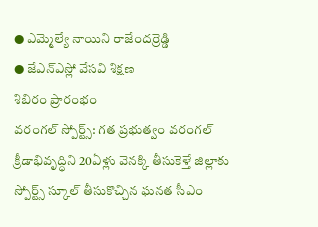● ఎమ్మెల్యే నాయిని రాజేందర్రెడ్డి
● జేఎన్ఎస్లో వేసవి శిక్షణ
శిబిరం ప్రారంభం
వరంగల్ స్పోర్ట్స్: గత ప్రభుత్వం వరంగల్ క్రీడాభివృద్ధిని 20ఏళ్లు వెనక్కి తీసుకెళ్తే జిల్లాకు స్పోర్ట్స్ స్కూల్ తీసుకొచ్చిన ఘనత సీఎం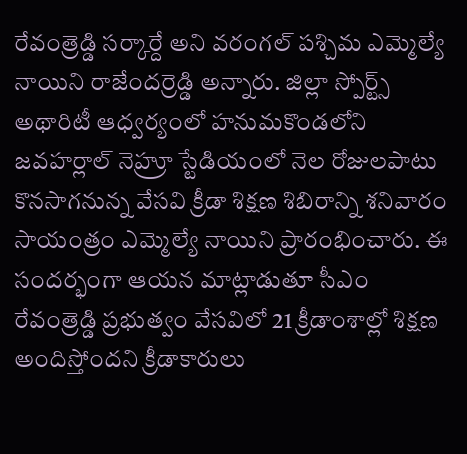రేవంత్రెడ్డి సర్కార్దే అని వరంగల్ పశ్చిమ ఎమ్మెల్యే నాయిని రాజేందర్రెడ్డి అన్నారు. జిల్లా స్పోర్ట్స్ అథారిటీ ఆధ్వర్యంలో హనుమకొండలోని జవహర్లాల్ నెహ్రూ స్టేడియంలో నెల రోజులపాటు కొనసాగనున్న వేసవి క్రీడా శిక్షణ శిబిరాన్ని శనివారం సాయంత్రం ఎమ్మెల్యే నాయిని ప్రారంభించారు. ఈ సందర్భంగా ఆయన మాట్లాడుతూ సీఎం రేవంత్రెడ్డి ప్రభుత్వం వేసవిలో 21 క్రీడాంశాల్లో శిక్షణ అందిస్తోందని క్రీడాకారులు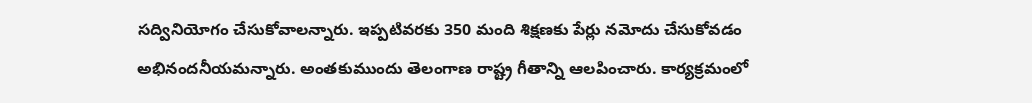సద్వినియోగం చేసుకోవాలన్నారు. ఇప్పటివరకు 350 మంది శిక్షణకు పేర్లు నమోదు చేసుకోవడం అభినందనీయమన్నారు. అంతకుముందు తెలంగాణ రాష్ట్ర గీతాన్ని ఆలపించారు. కార్యక్రమంలో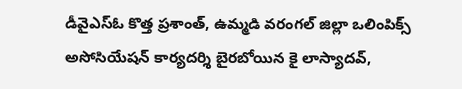డీవైఎస్ఓ కొత్త ప్రశాంత్, ఉమ్మడి వరంగల్ జిల్లా ఒలింపిక్స్ అసోసియేషన్ కార్యదర్శి బైరబోయిన కై లాస్యాదవ్,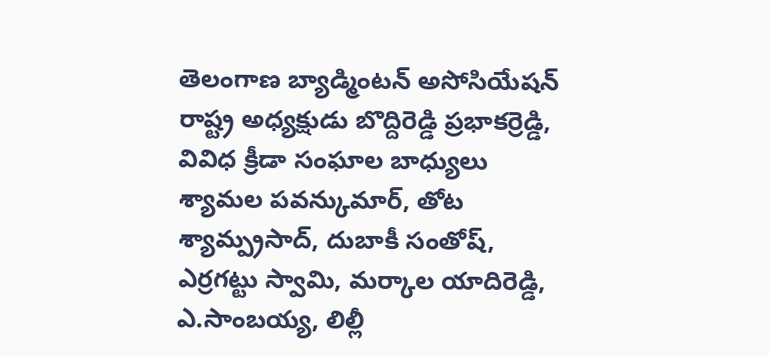తెలంగాణ బ్యాడ్మింటన్ అసోసియేషన్ రాష్ట్ర అధ్యక్షుడు బొద్దిరెడ్డి ప్రభాకర్రెడ్డి, వివిధ క్రీడా సంఘాల బాధ్యులు శ్యామల పవన్కుమార్, తోట శ్యామ్ప్రసాద్, దుబాకీ సంతోష్, ఎర్రగట్టు స్వామి, మర్కాల యాదిరెడ్డి, ఎ.సాంబయ్య, లిల్లీ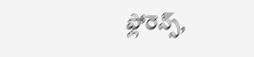ఫ్లోరెన్స్,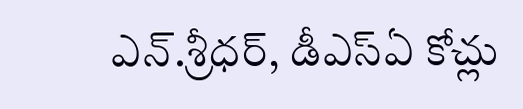ఎన్.శ్రీధర్, డీఎస్ఏ కోచ్లు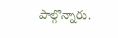పాల్గొన్నారు.